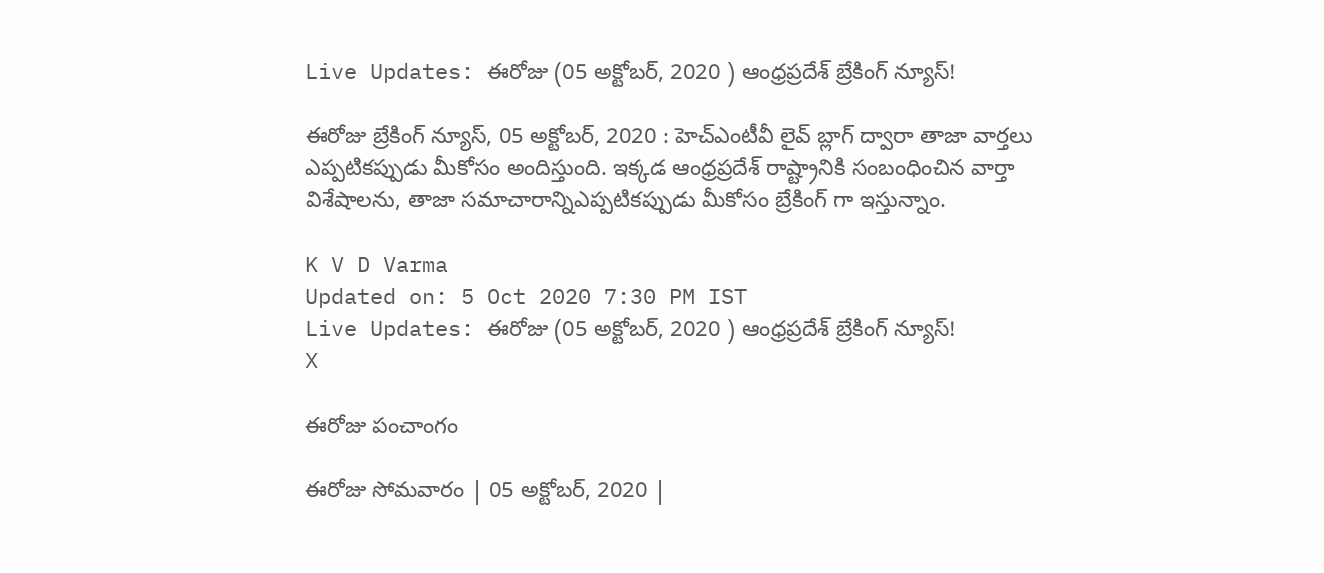Live Updates: ఈరోజు (05 అక్టోబర్, 2020 ) ఆంధ్రప్రదేశ్ బ్రేకింగ్ న్యూస్!

ఈరోజు బ్రేకింగ్ న్యూస్, 05 అక్టోబర్, 2020 : హెచ్ఎంటీవీ లైవ్ బ్లాగ్ ద్వారా తాజా వార్తలు ఎప్పటికప్పుడు మీకోసం అందిస్తుంది. ఇక్కడ ఆంధ్రప్రదేశ్ రాష్ట్రానికి సంబంధించిన వార్తా విశేషాలను, తాజా సమాచారాన్నిఎప్పటికప్పుడు మీకోసం బ్రేకింగ్ గా ఇస్తున్నాం.

K V D Varma
Updated on: 5 Oct 2020 7:30 PM IST
Live Updates: ఈరోజు (05 అక్టోబర్, 2020 ) ఆంధ్రప్రదేశ్ బ్రేకింగ్ న్యూస్!
X

ఈరోజు పంచాంగం

ఈరోజు సోమవారం | 05 అక్టోబర్, 2020 |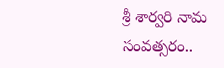శ్రీ శార్వరి నామ సంవత్సరం..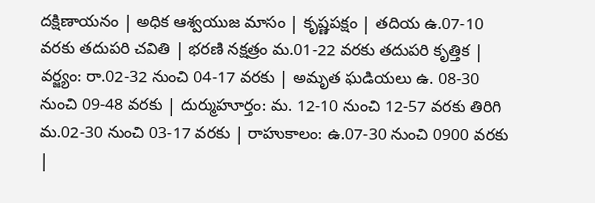దక్షిణాయనం | అధిక ఆశ్వయుజ మాసం | కృష్ణపక్షం | తదియ ఉ.07-10 వరకు తదుపరి చవితి | భరణి నక్షత్రం మ.01-22 వరకు తదుపరి కృత్తిక | వర్జ్యం: రా.02-32 నుంచి 04-17 వరకు | అమృత ఘడియలు ఉ. 08-30 నుంచి 09-48 వరకు | దుర్ముహూర్తం: మ. 12-10 నుంచి 12-57 వరకు తిరిగి మ.02-30 నుంచి 03-17 వరకు | రాహుకాలం: ఉ.07-30 నుంచి 0900 వరకు |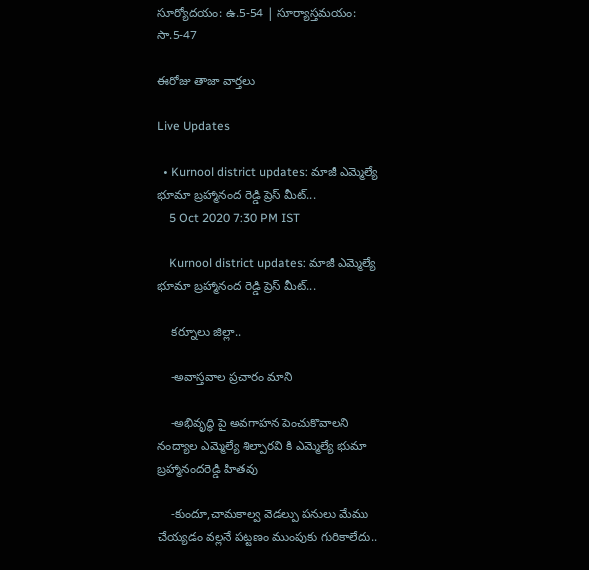సూర్యోదయం: ఉ.5-54 | సూర్యాస్తమయం: సా.5-47

ఈరోజు తాజా వార్తలు

Live Updates

  • Kurnool district updates: మాజీ ఎమ్మెల్యే భూమా బ్రహ్మానంద రెడ్డి ప్రెస్ మీట్...
    5 Oct 2020 7:30 PM IST

    Kurnool district updates: మాజీ ఎమ్మెల్యే భూమా బ్రహ్మానంద రెడ్డి ప్రెస్ మీట్...

    కర్నూలు జిల్లా..

    -అవాస్తవాల ప్రచారం మాని

    -అభివృద్ధి పై అవగాహన పెంచుకొవాలని నంద్యాల ఎమ్మెల్యే శిల్పారవి కి ఎమ్మెల్యే భుమా బ్రహ్మానందరెడ్డి హితవు

    -కుందూ,చామకాల్వ వెడల్పు పనులు మేము చేయ్యడం వల్లనే పట్టణం ‌ముంపుకు గురికాలేదు..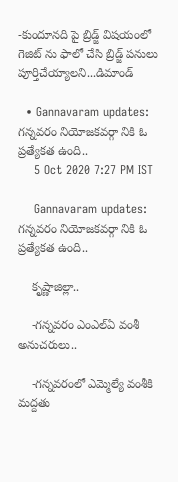-కుందూనది పై బ్రిడ్జ్ విషయంలో గెజిట్ ను ఫాలో చేసి బ్రిడ్జ్ పనులు పూర్తిచేయ్యాలని...డిమాండ్

  • Gannavaram updates: గన్నవరం నియోజకవర్గా నికి ఓ ప్రత్యేకత ఉంది..
    5 Oct 2020 7:27 PM IST

    Gannavaram updates: గన్నవరం నియోజకవర్గా నికి ఓ ప్రత్యేకత ఉంది..

    కృష్ణాజిల్లా..

    -గన్నవరం ఎంఎల్ఏ వంశీ అనుచరులు..

    -గన్నవరంలో ఎమ్మెల్యే వంశీకి మద్దతు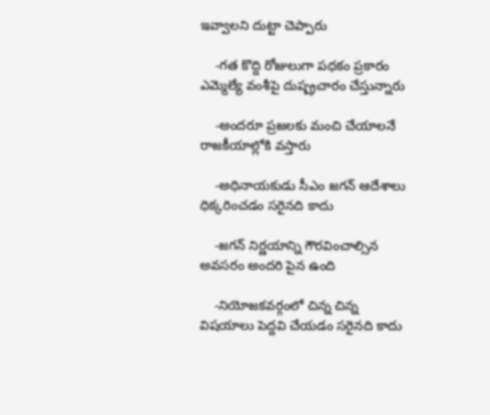ఇవ్వాలని దుట్టా చెప్పారు

    -గత కొద్ది రోజులుగా పధకం ప్రకారం ఎమ్మెల్యే వంశీపై దుష్ప్రచారం చేస్తున్నారు

    -అందరూ ప్రజలకు మంచి చేయాలనే రాజకీయాల్లోకి వస్తారు

    -అధినాయకుడు సీఎం జగన్ ఆదేశాలు ధిక్కరించడం సరైనది కాదు

    -జగన్ నిర్ణయాన్ని గౌరవించాల్సిన అవసరం అందరి పైన ఉంది

    -నియోజకవర్గంలో చిన్న చిన్న విషయాలు పెద్దవి చేయడం సరైనది కాదు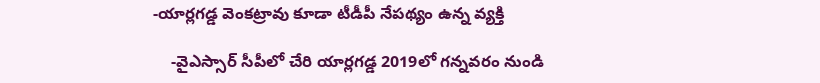-యార్లగడ్డ వెంకట్రావు కూడా టీడీపీ నేపథ్యం ఉన్న వ్యక్తి

    -వైఎస్సార్ సీపీలో చేరి యార్లగడ్డ 2019లో గన్నవరం నుండి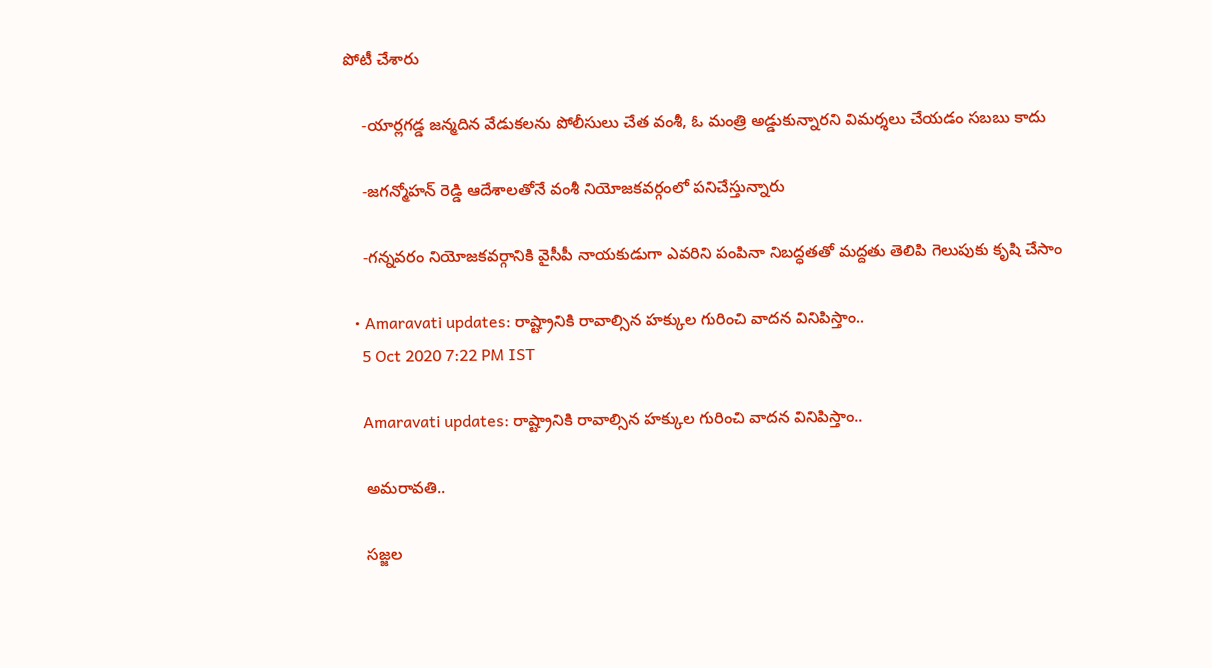పోటీ చేశారు

    -యార్లగడ్డ జన్మదిన వేడుకలను పోలీసులు చేత వంశీ, ఓ మంత్రి అడ్డుకున్నారని విమర్శలు చేయడం సబబు కాదు

    -జగన్మోహన్ రెడ్డి ఆదేశాలతోనే వంశీ నియోజకవర్గంలో పనిచేస్తున్నారు

    -గన్నవరం నియోజకవర్గానికి వైసీపీ నాయకుడుగా ఎవరిని పంపినా నిబద్ధతతో మద్దతు తెలిపి గెలుపుకు కృషి చేసాం

  • Amaravati updates: రాష్ట్రానికి రావాల్సిన హక్కుల గురించి వాదన వినిపిస్తాం..
    5 Oct 2020 7:22 PM IST

    Amaravati updates: రాష్ట్రానికి రావాల్సిన హక్కుల గురించి వాదన వినిపిస్తాం..

    అమరావతి..

    సజ్జల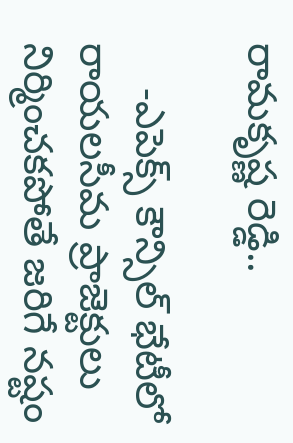రామకృష్ణ రెడ్డి..

    -ఎపెక్స్ కౌన్సిల్ భేటీలో రాయలసీమ ప్రాజెక్టులు నిర్మించకపోతే జరిగే నష్టం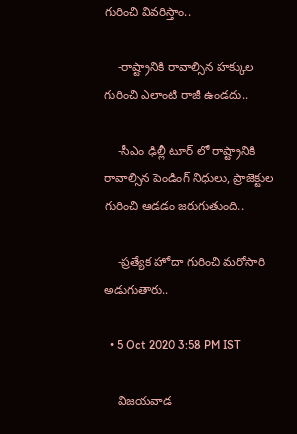గురించి వివరిస్తాం..

    -రాష్ట్రానికి రావాల్సిన హక్కుల గురించి ఎలాంటి రాజీ ఉండదు..

    -సీఎం ఢిల్లీ టూర్ లో రాష్ట్రానికి రావాల్సిన పెండింగ్ నిధులు, ప్రాజెక్టుల గురించి ఆడడం జరుగుతుంది..

    -ప్రత్యేక హోదా గురించి మరోసారి అడుగుతారు..

  • 5 Oct 2020 3:58 PM IST

    విజయవాడ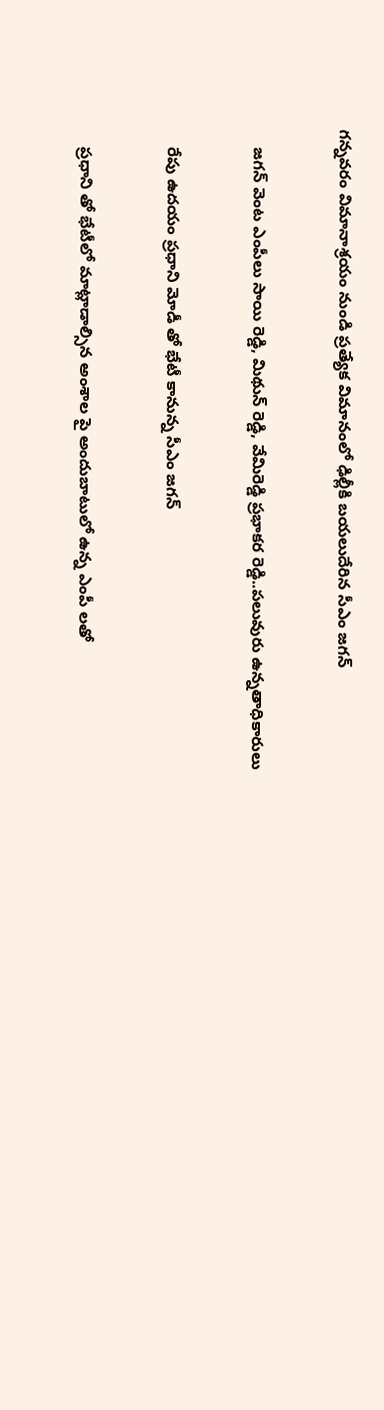గన్నవరం విమానాశ్రయం నుండి ప్రత్యేక విమానంలో ఢిల్లీకి బయలుదేరిన సీఎం జగన్


    జగన్ వెంట ఎంపీలు సాయి రెడ్డి, మిథున్ రెడ్డి, వేమిరెడ్డి ప్రభాకర రెడ్డి..పలువురు ఉన్నతాధికారులు


    రేపు ఉదయం ప్రధాని మోడీ తో భేటీ కానున్న సీఎం జగన్


    ప్రధాని తో భేటీలో మాట్లాడాల్సిన అంశాల పై అందుబాటులో ఉన్న ఎంపీ లతో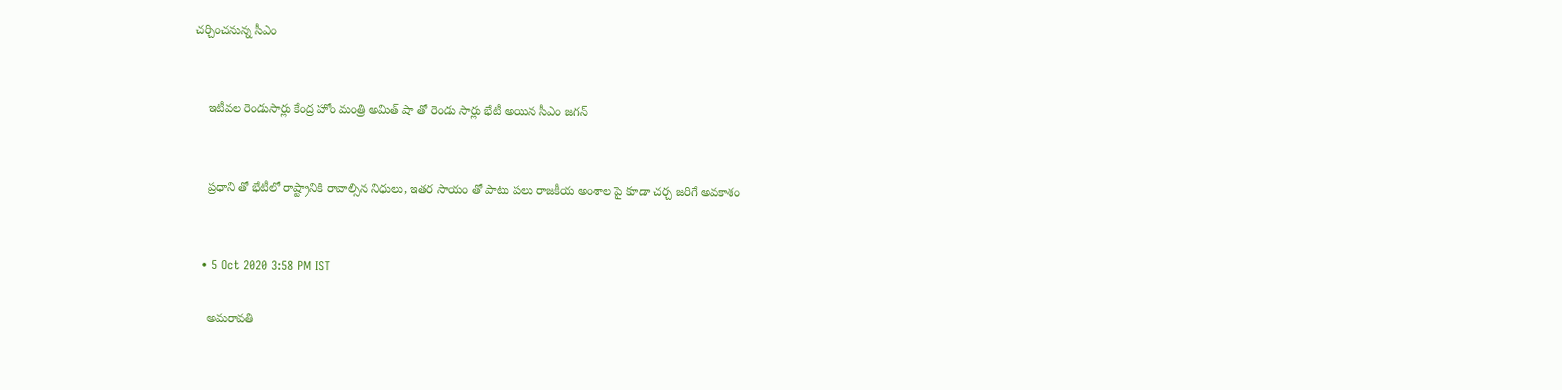చర్చించనున్న సీఎం


    ఇటీవల రెండుసార్లు కేంద్ర హోం మంత్రి అమిత్ షా తో రెండు సార్లు భేటీ అయిన సీఎం జగన్


    ప్రధాని తో భేటీలో రాష్ట్రానికి రావాల్సిన నిధులు, ఇతర సాయం తో పాటు పలు రాజకీయ అంశాల పై కూడా చర్చ జరిగే అవకాశం


  • 5 Oct 2020 3:58 PM IST

    అమరావతి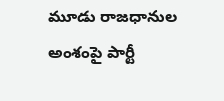మూడు రాజధానుల అంశంపై పార్టీ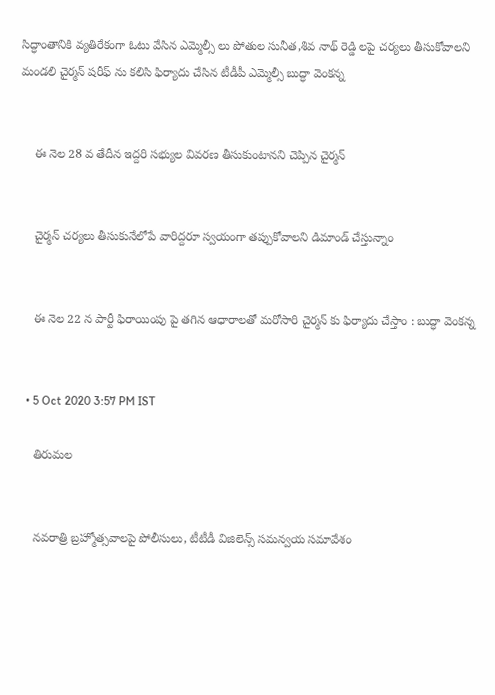సిద్ధాంతానికి వ్యతిరేకంగా ఓటు వేసిన ఎమ్మెల్సీ లు పోతుల సునీత,శివ నాథ్ రెడ్డి లపై చర్యలు తీసుకోవాలని మండలి చైర్మన్ షరీఫ్ ను కలిసి ఫిర్యాదు చేసిన టీడీపీ ఎమ్మెల్సీ బుద్ధా వెంకన్న


    ఈ నెల 28 వ తేదీన ఇద్దరి సభ్యుల వివరణ తీసుకుంటానని చెప్పిన చైర్మన్


    చైర్మన్ చర్యలు తీసుకునేలోపే వారిద్దరూ స్వయంగా తప్పుకోవాలని డిమాండ్ చేస్తున్నాం


    ఈ నెల 22 న పార్టీ ఫిరాయింపు పై తగిన ఆధారాలతో మరోసారి చైర్మన్ కు ఫిర్యాదు చేస్తాం : బుద్ధా వెంకన్న


  • 5 Oct 2020 3:57 PM IST

    తిరుమల


    నవరాత్రి బ్రహ్మోత్సవాలపై పోలీసులు, టీటీడీ విజిలెన్స్ సమన్వయ సమావేశం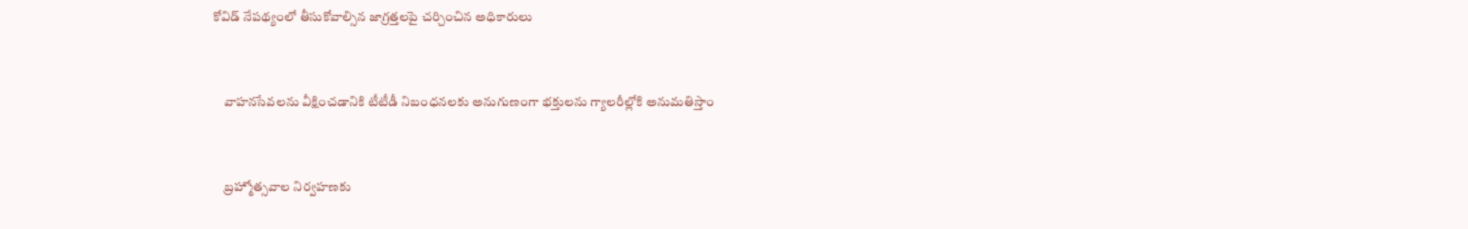కోవిడ్ నేపథ్యంలో తీసుకోవాల్సిన జాగ్రత్తలపై చర్చించిన అధికారులు


    వాహనసేవలను వీక్షించడానికి టీటీడీ నిబంధనలకు అనుగుణంగా భక్తులను గ్యాలరీల్లోకి అనుమతిస్తాం


    బ్రహ్మోత్సవాల నిర్వహణకు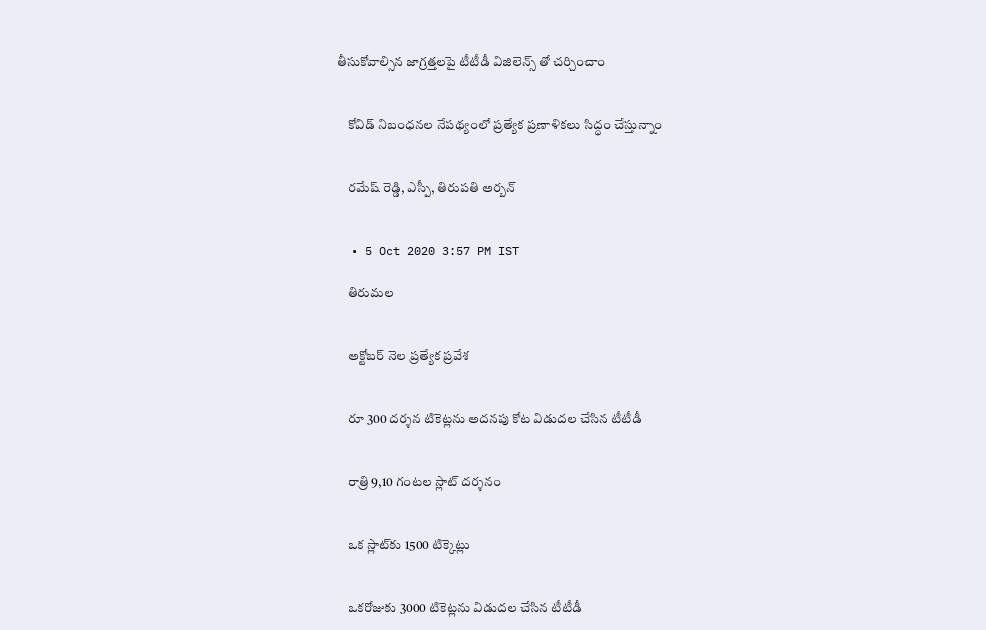తీసుకోవాల్సిన జాగ్రత్తలపై టీటీడీ విజిలెన్స్ తో చర్చించాం


    కోవిడ్ నిబంధనల నేపథ్యంలో ప్రత్యేక ప్రణాళికలు సిద్ధం చేస్తున్నాం


    రమేష్ రెడ్డి, ఎస్పీ, తిరుపతి అర్బన్


  • 5 Oct 2020 3:57 PM IST

    తిరుమల


    అక్టోబర్ నెల ప్రత్యేక ప్రవేశ


    రూ 300 దర్శన టికెట్లను అదనపు కోట విడుదల చేసిన టీటీడీ


    రాత్రి 9,10 గంటల స్లాట్‌ దర్శనం


    ఒక స్లాట్‌కు 1500 టిక్కెట్లు


    ఒకరోజుకు 3000 టికెట్లను విడుదల చేసిన టీటీడీ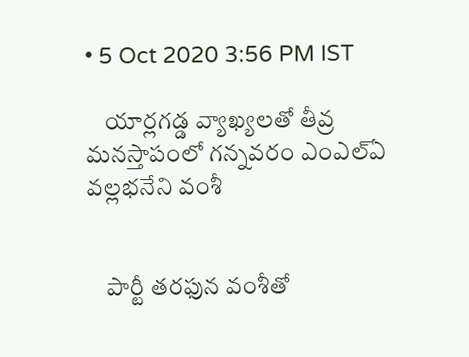• 5 Oct 2020 3:56 PM IST

    యార్లగడ్డ వ్యాఖ్యలతో తీవ్ర మనస్తాపంలో గన్నవరం ఎంఎల్ఏ వల్లభనేని వంశీ


    పార్టీ తరఫున వంశీతో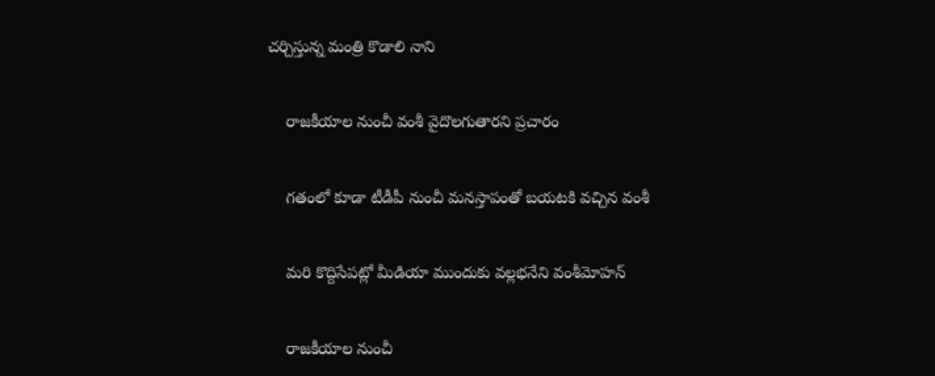చర్చిస్తున్న మంత్రి కొడాలి నాని


    రాజకీయాల నుంచీ వంశీ వైదొలగుతారని ప్రచారం


    గతంలో కూడా టీడీపీ నుంచీ మనస్తాపంతో బయటకి వచ్చిన వంశీ


    మరి కొద్దిసేపట్లో మీడియా ముందుకు వల్లభనేని వంశీమోహన్


    రాజకీయాల నుంచీ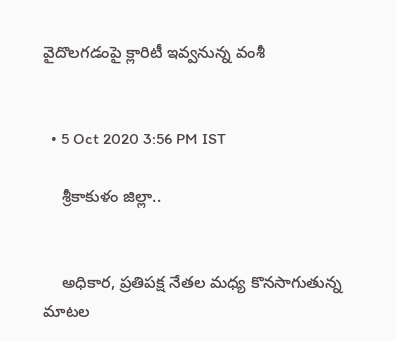వైదొలగడంపై క్లారిటీ ఇవ్వనున్న వంశీ


  • 5 Oct 2020 3:56 PM IST

    శ్రీకాకుళం జిల్లా..


    అధికార, ప్రతిపక్ష నేతల మధ్య కొనసాగుతున్న మాటల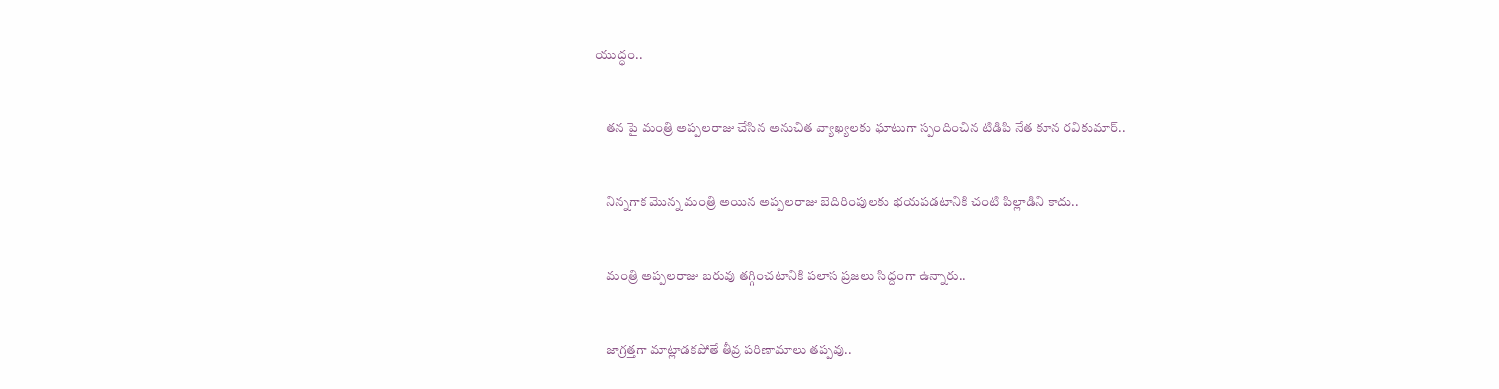యుద్ధం..


    తన పై మంత్రి అప్పలరాజు చేసిన అనుచిత వ్యాఖ్యలకు ఘాటుగా స్పందించిన టిడిపి నేత కూన రవికుమార్..


    నిన్నగాక మొన్న మంత్రి అయిన అప్పలరాజు బెదిరింపులకు భయపడటానికి చంటి పిల్లాడిని కాదు..


    మంత్రి అప్పలరాజు బరువు తగ్గించటానికి పలాస ప్రజలు సిద్దంగా ఉన్నారు..


    జాగ్రత్తగా మాట్లాడకపోతే తీవ్ర పరిణామాలు తప్పవు..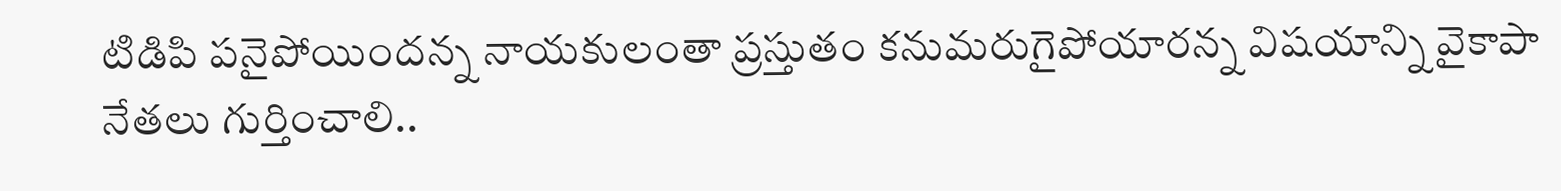టిడిపి పనైపోయిందన్న నాయకులంతా ప్రస్తుతం కనుమరుగైపోయారన్న విషయాన్ని వైకాపా నేతలు గుర్తించాలి..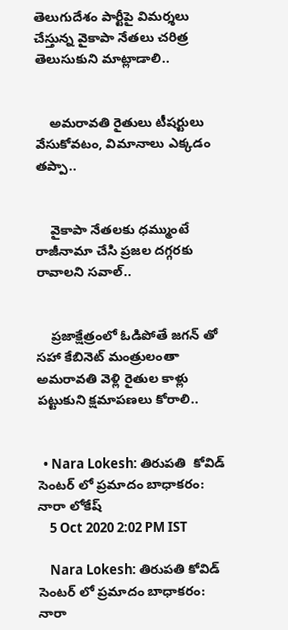తెలుగుదేశం పార్టీపై విమర్శలు చేస్తున్న వైకాపా నేతలు చరిత్ర తెలుసుకుని మాట్లాడాలి..


    అమరావతి రైతులు టీషర్టులు వేసుకోవటం, విమానాలు ఎక్కడం తప్పా..


    వైకాపా నేతలకు ధమ్ముంటే రాజీనామా చేసి ప్రజల దగ్గరకు రావాలని సవాల్..


    ప్రజాక్షేత్రంలో ఓడిపోతే జగన్ తో సహా కేబినెట్ మంత్రులంతా అమరావతి వెళ్లి రైతుల కాళ్లు పట్టుకుని క్షమాపణలు కోరాలి..


  • Nara Lokesh: తిరుపతి  కోవిడ్ సెంటర్ లో ప్రమాదం బాధాకరం: నారా లోకేష్
    5 Oct 2020 2:02 PM IST

    Nara Lokesh: తిరుపతి కోవిడ్ సెంటర్ లో ప్రమాదం బాధాకరం: నారా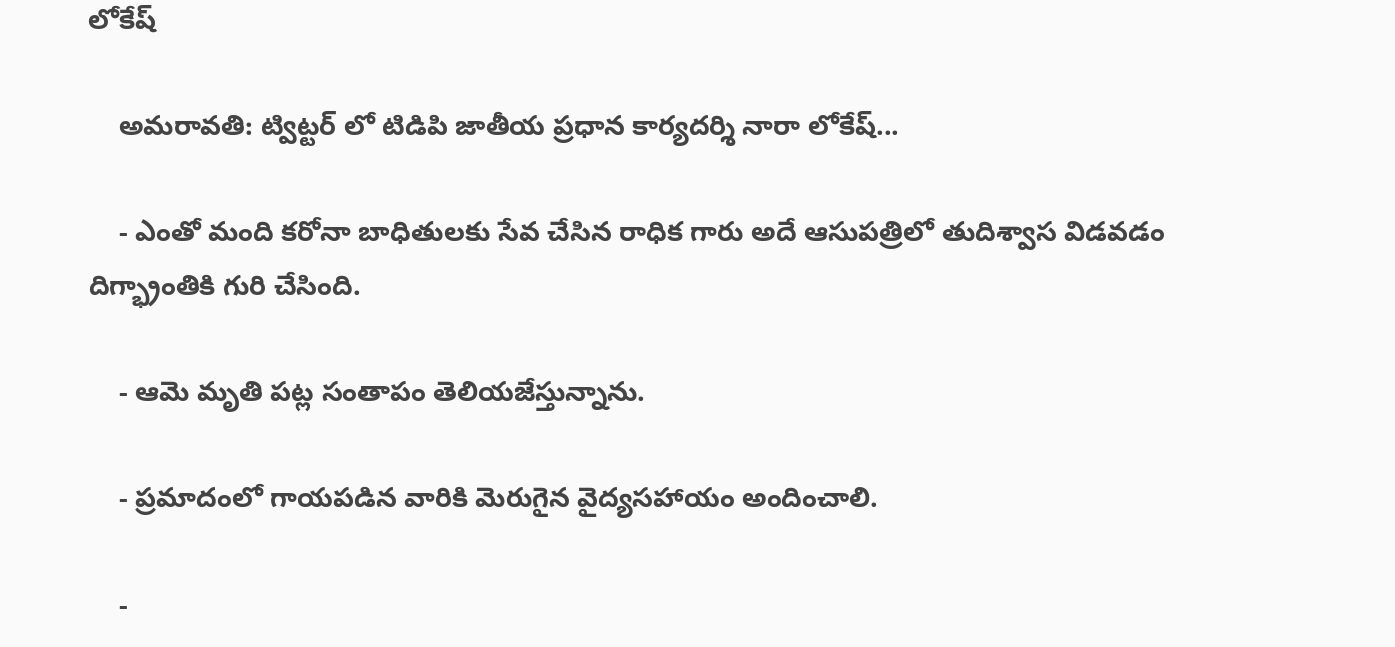లోకేష్

    అమరావతి: ట్విట్టర్ లో టిడిపి జాతీయ ప్రధాన కార్యదర్శి నారా లోకేష్...

    - ఎంతో మంది కరోనా బాధితులకు సేవ చేసిన రాధిక గారు అదే ఆసుపత్రిలో తుదిశ్వాస విడవడం దిగ్భ్రాంతికి గురి చేసింది.

    - ఆమె మృతి పట్ల సంతాపం తెలియజేస్తున్నాను.

    - ప్రమాదంలో గాయపడిన వారికి మెరుగైన వైద్యసహాయం అందించాలి.

    -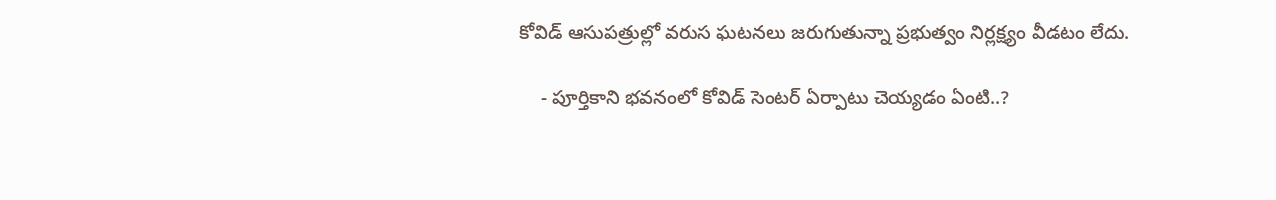కోవిడ్ ఆసుపత్రుల్లో వరుస ఘటనలు జరుగుతున్నా ప్రభుత్వం నిర్లక్ష్యం వీడటం లేదు.

    - పూర్తికాని భవనంలో కోవిడ్ సెంటర్ ఏర్పాటు చెయ్యడం ఏంటి..?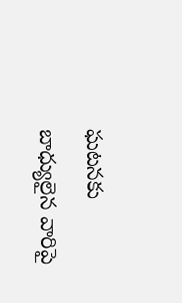ఘటనకు బాధ్యులైన వారిపై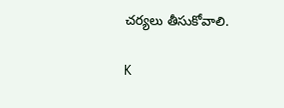చర్యలు తీసుకోవాలి.

K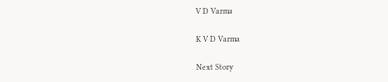V D Varma

K V D Varma

Next Story